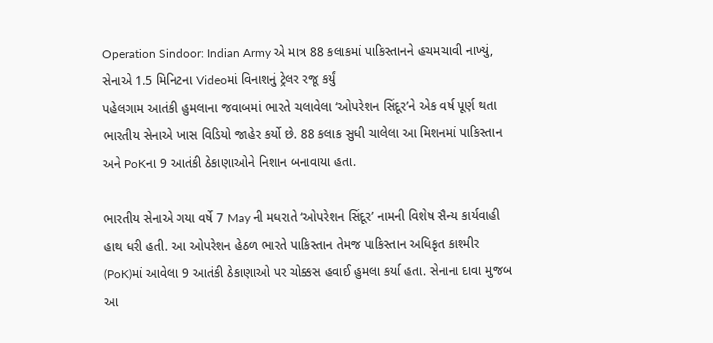Operation Sindoor: Indian Army એ માત્ર 88 કલાકમાં પાકિસ્તાનને હચમચાવી નાખ્યું, સેનાએ 1.5 મિનિટના Videoમાં વિનાશનું ટ્રેલર રજૂ કર્યું
પહેલગામ આતંકી હુમલાના જવાબમાં ભારતે ચલાવેલા ‘ઓપરેશન સિંદૂર’ને એક વર્ષ પૂર્ણ થતા ભારતીય સેનાએ ખાસ વિડિયો જાહેર કર્યો છે. 88 કલાક સુધી ચાલેલા આ મિશનમાં પાકિસ્તાન અને PoKના 9 આતંકી ઠેકાણાઓને નિશાન બનાવાયા હતા.

ભારતીય સેનાએ ગયા વર્ષે 7 May ની મધરાતે ‘ઓપરેશન સિંદૂર’ નામની વિશેષ સૈન્ય કાર્યવાહી હાથ ધરી હતી. આ ઓપરેશન હેઠળ ભારતે પાકિસ્તાન તેમજ પાકિસ્તાન અધિકૃત કાશ્મીર (PoK)માં આવેલા 9 આતંકી ઠેકાણાઓ પર ચોક્કસ હવાઈ હુમલા કર્યા હતા. સેનાના દાવા મુજબ આ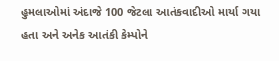હુમલાઓમાં અંદાજે 100 જેટલા આતંકવાદીઓ માર્યા ગયા હતા અને અનેક આતંકી કેમ્પોને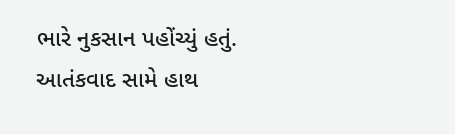ભારે નુકસાન પહોંચ્યું હતું.
આતંકવાદ સામે હાથ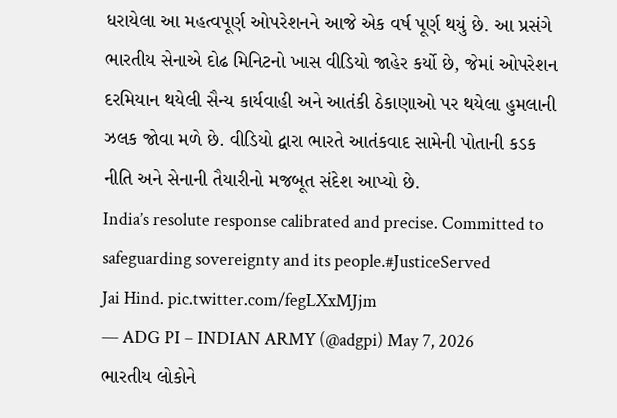ધરાયેલા આ મહત્વપૂર્ણ ઓપરેશનને આજે એક વર્ષ પૂર્ણ થયું છે. આ પ્રસંગે ભારતીય સેનાએ દોઢ મિનિટનો ખાસ વીડિયો જાહેર કર્યો છે, જેમાં ઓપરેશન દરમિયાન થયેલી સૈન્ય કાર્યવાહી અને આતંકી ઠેકાણાઓ પર થયેલા હુમલાની ઝલક જોવા મળે છે. વીડિયો દ્વારા ભારતે આતંકવાદ સામેની પોતાની કડક નીતિ અને સેનાની તૈયારીનો મજબૂત સંદેશ આપ્યો છે.
India’s resolute response calibrated and precise. Committed to safeguarding sovereignty and its people.#JusticeServed
Jai Hind. pic.twitter.com/fegLXxMJjm
— ADG PI – INDIAN ARMY (@adgpi) May 7, 2026
ભારતીય લોકોને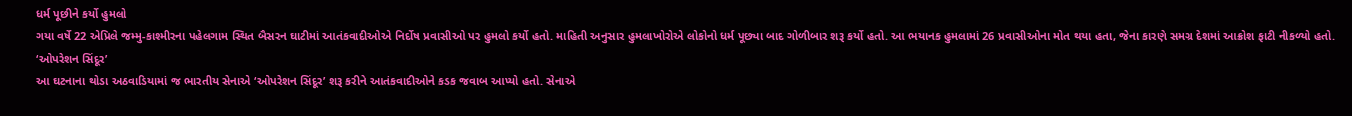ધર્મ પૂછીને કર્યો હુમલો
ગયા વર્ષે 22 એપ્રિલે જમ્મુ-કાશ્મીરના પહેલગામ સ્થિત બૈસરન ઘાટીમાં આતંકવાદીઓએ નિર્દોષ પ્રવાસીઓ પર હુમલો કર્યો હતો. માહિતી અનુસાર હુમલાખોરોએ લોકોનો ધર્મ પૂછ્યા બાદ ગોળીબાર શરૂ કર્યો હતો. આ ભયાનક હુમલામાં 26 પ્રવાસીઓના મોત થયા હતા, જેના કારણે સમગ્ર દેશમાં આક્રોશ ફાટી નીકળ્યો હતો.
‘ઓપરેશન સિંદૂર’
આ ઘટનાના થોડા અઠવાડિયામાં જ ભારતીય સેનાએ ‘ઓપરેશન સિંદૂર’ શરૂ કરીને આતંકવાદીઓને કડક જવાબ આપ્યો હતો. સેનાએ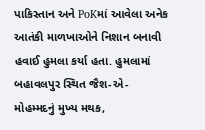પાકિસ્તાન અને PoKમાં આવેલા અનેક આતંકી માળખાઓને નિશાન બનાવી હવાઈ હુમલા કર્યા હતા. હુમલામાં બહાવલપુર સ્થિત જૈશ-એ-મોહમ્મદનું મુખ્ય મથક,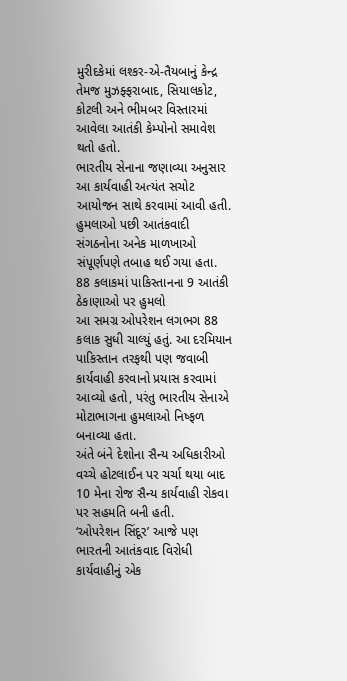મુરીદકેમાં લશ્કર-એ-તૈયબાનું કેન્દ્ર તેમજ મુઝફ્ફરાબાદ, સિયાલકોટ, કોટલી અને ભીમબર વિસ્તારમાં આવેલા આતંકી કેમ્પોનો સમાવેશ થતો હતો.
ભારતીય સેનાના જણાવ્યા અનુસાર આ કાર્યવાહી અત્યંત સચોટ આયોજન સાથે કરવામાં આવી હતી. હુમલાઓ પછી આતંકવાદી સંગઠનોના અનેક માળખાઓ સંપૂર્ણપણે તબાહ થઈ ગયા હતા.
88 કલાકમાં પાકિસ્તાનના 9 આતંકી ઠેકાણાઓ પર હુમલો
આ સમગ્ર ઓપરેશન લગભગ 88 કલાક સુધી ચાલ્યું હતું. આ દરમિયાન પાકિસ્તાન તરફથી પણ જવાબી કાર્યવાહી કરવાનો પ્રયાસ કરવામાં આવ્યો હતો, પરંતુ ભારતીય સેનાએ મોટાભાગના હુમલાઓ નિષ્ફળ બનાવ્યા હતા.
અંતે બંને દેશોના સૈન્ય અધિકારીઓ વચ્ચે હોટલાઈન પર ચર્ચા થયા બાદ 10 મેના રોજ સૈન્ય કાર્યવાહી રોકવા પર સહમતિ બની હતી.
‘ઓપરેશન સિંદૂર’ આજે પણ ભારતની આતંકવાદ વિરોધી કાર્યવાહીનું એક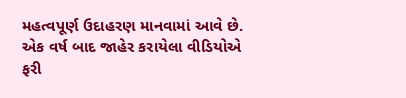મહત્વપૂર્ણ ઉદાહરણ માનવામાં આવે છે. એક વર્ષ બાદ જાહેર કરાયેલા વીડિયોએ ફરી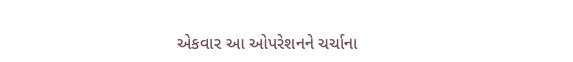એકવાર આ ઓપરેશનને ચર્ચાના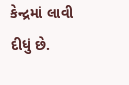કેન્દ્રમાં લાવી દીધું છે.